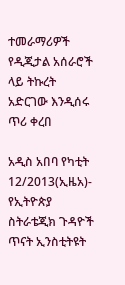ተመራማሪዎች የዲጂታል አሰራሮች ላይ ትኩረት አድርገው እንዲሰሩ ጥሪ ቀረበ

አዲስ አበባ የካቲት 12/2013(ኢዜአ)- የኢትዮጵያ ስትራቴጂክ ጉዳዮች ጥናት ኢንስቲትዩት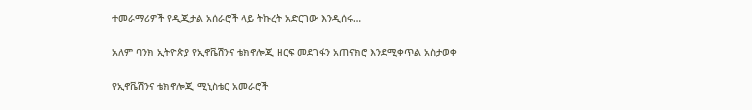ተመራማሪዎች የዲጂታል አሰራሮች ላይ ትኩረት አድርገው እንዲሰሩ…

አለም ባንክ ኢትዮጵያ የኢኖቬሽንና ቴክኖሎጂ ዘርፍ መደገፋን አጠናክሮ እንደሚቀጥል አስታወቀ

የኢኖቬሽንና ቴክኖሎጂ ሚኒስቴር አመራሮች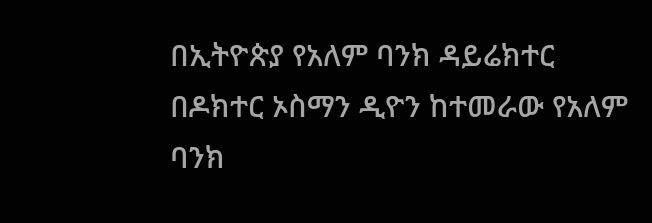በኢትዮጵያ የአለም ባንክ ዳይሬክተር  በዶክተር ኦስማን ዲዮን ከተመራው የአለም ባንክ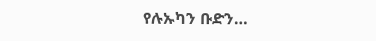የሉኡካን ቡድን…